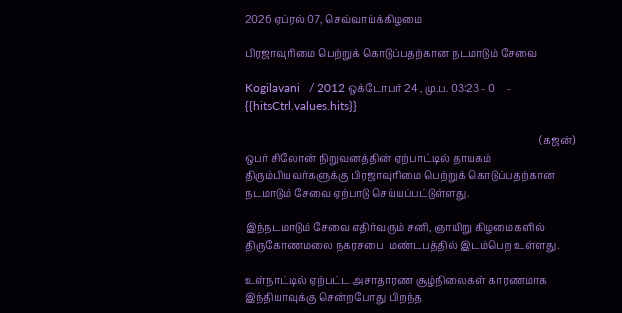2026 ஏப்ரல் 07, செவ்வாய்க்கிழமை

பிரஜாவுரிமை பெற்றுக் கொடுப்பதற்கான நடமாடும் சேவை

Kogilavani   / 2012 ஒக்டோபர் 24 , மு.ப. 03:23 - 0     - {{hitsCtrl.values.hits}}

                                                                                                                     (கஜன்)
ஒபர் சிலோன் நிறுவனத்தின் ஏற்பாட்டில் தாயகம் திரும்பியவர்களுக்கு பிரஜாவுரிமை பெற்றுக் கொடுப்பதற்கான நடமாடும் சேவை ஏற்பாடு செய்யப்பட்டுள்ளது.

இந்நடமாடும் சேவை எதிர்வரும் சனி, ஞாயிறு கிழமைகளில் திருகோணமலை நகரசபை  மண்டபத்தில் இடம்பெற உள்ளது.

உள்நாட்டில் ஏற்பட்ட அசாதாரண சூழ்நிலைகள் காரணமாக இந்தியாவுக்கு சென்றபோது பிறந்த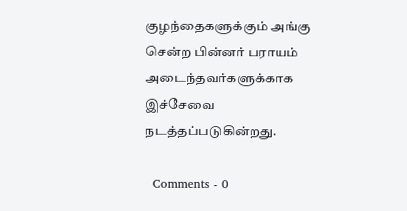குழந்தைகளுக்கும் அங்கு சென்ற பின்னர் பராயம் அடைந்தவர்களுக்காக இச்சேவை நடத்தப்படுகின்றது.

  Comments - 0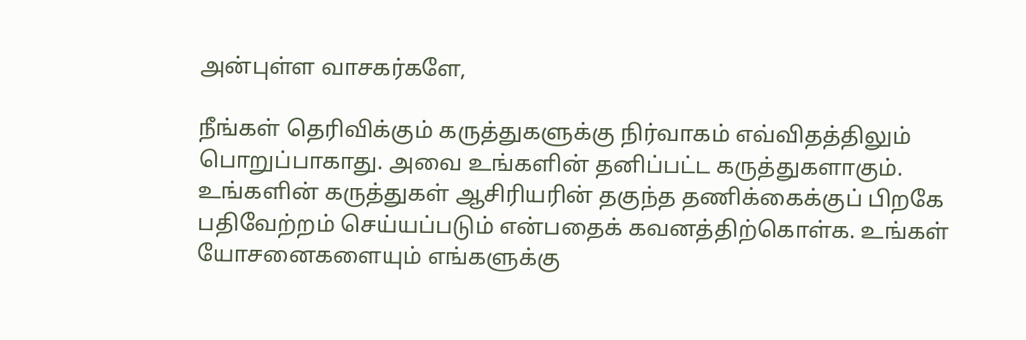அன்புள்ள வாசகர்களே,

நீங்கள் தெரிவிக்கும் கருத்துகளுக்கு நிர்வாகம் எவ்விதத்திலும் பொறுப்பாகாது. அவை உங்களின் தனிப்பட்ட கருத்துகளாகும். உங்களின் கருத்துகள் ஆசிரியரின் தகுந்த தணிக்கைக்குப் பிறகே பதிவேற்றம் செய்யப்படும் என்பதைக் கவனத்திற்கொள்க. உங்கள் யோசனைகளையும் எங்களுக்கு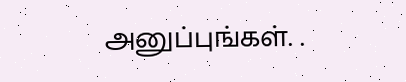அனுப்புங்கள். .